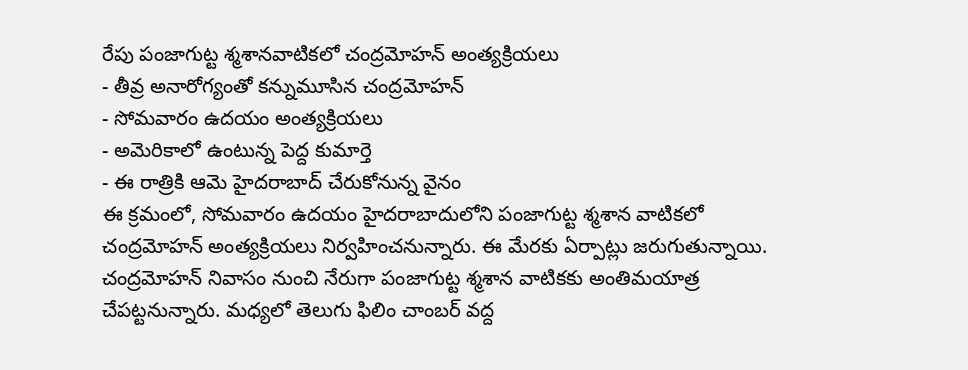రేపు పంజాగుట్ట శ్మశానవాటికలో చంద్రమోహన్ అంత్యక్రియలు
- తీవ్ర అనారోగ్యంతో కన్నుమూసిన చంద్రమోహన్
- సోమవారం ఉదయం అంత్యక్రియలు
- అమెరికాలో ఉంటున్న పెద్ద కుమార్తె
- ఈ రాత్రికి ఆమె హైదరాబాద్ చేరుకోనున్న వైనం
ఈ క్రమంలో, సోమవారం ఉదయం హైదరాబాదులోని పంజాగుట్ట శ్మశాన వాటికలో చంద్రమోహన్ అంత్యక్రియలు నిర్వహించనున్నారు. ఈ మేరకు ఏర్పాట్లు జరుగుతున్నాయి. చంద్రమోహన్ నివాసం నుంచి నేరుగా పంజాగుట్ట శ్మశాన వాటికకు అంతిమయాత్ర చేపట్టనున్నారు. మధ్యలో తెలుగు ఫిలిం చాంబర్ వద్ద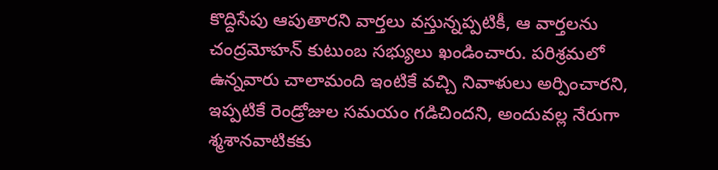కొద్దిసేపు ఆపుతారని వార్తలు వస్తున్నప్పటికీ, ఆ వార్తలను చంద్రమోహన్ కుటుంబ సభ్యులు ఖండించారు. పరిశ్రమలో ఉన్నవారు చాలామంది ఇంటికే వచ్చి నివాళులు అర్పించారని, ఇప్పటికే రెండ్రోజుల సమయం గడిచిందని, అందువల్ల నేరుగా శ్మశానవాటికకు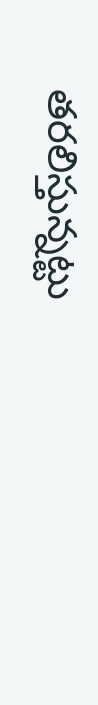తరలిస్తున్నట్టు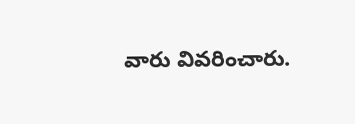వారు వివరించారు.